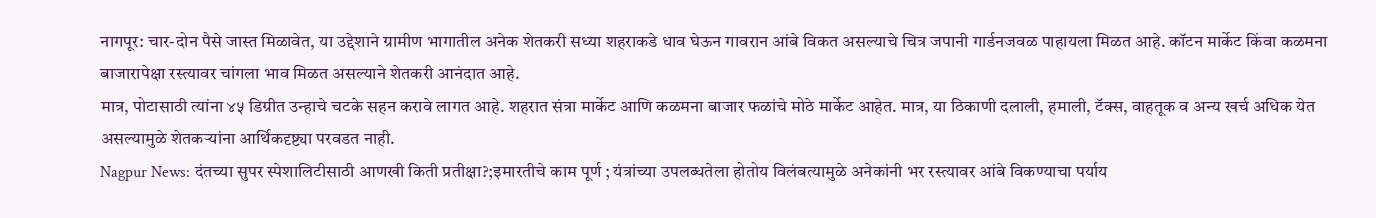नागपूर: चार-दोन पैसे जास्त मिळावेत, या उद्देशाने ग्रामीण भागातील अनेक शेतकरी सध्या शहराकडे धाव घेऊन गावरान आंबे विकत असल्याचे चित्र जपानी गार्डनजवळ पाहायला मिळत आहे. कॉटन मार्केट किंवा कळमना बाजारापेक्षा रस्त्यावर चांगला भाव मिळत असल्याने शेतकरी आनंदात आहे.
मात्र, पोटासाठी त्यांना ४५ डिग्रीत उन्हाचे चटके सहन करावे लागत आहे. शहरात संत्रा मार्केट आणि कळमना बाजार फळांचे मोठे मार्केट आहेत. मात्र, या ठिकाणी दलाली, हमाली, टॅक्स, वाहतूक व अन्य खर्च अधिक येत असल्यामुळे शेतकऱ्यांना आर्थिकदृष्ट्या परवडत नाही.
Nagpur News: दंतच्या सुपर स्पेशालिटीसाठी आणखी किती प्रतीक्षा?;इमारतीचे काम पूर्ण ; यंत्रांच्या उपलब्धतेला होतोय विलंबत्यामुळे अनेकांनी भर रस्त्यावर आंबे विकण्याचा पर्याय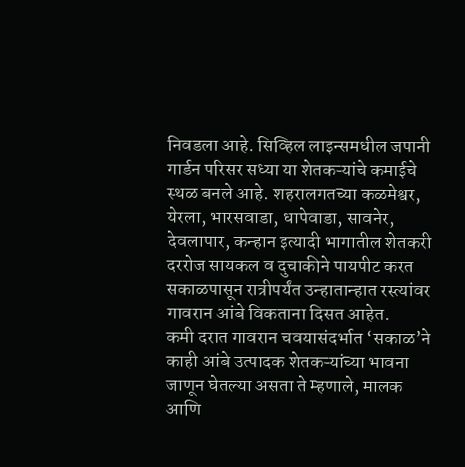निवडला आहे. सिव्हिल लाइन्समधील जपानी गार्डन परिसर सध्या या शेतकऱ्यांचे कमाईचे स्थळ बनले आहे. शहरालगतच्या कळमेश्वर, येरला, भारसवाडा, धापेवाडा, सावनेर, देवलापार, कन्हान इत्यादी भागातील शेतकरी दररोज सायकल व दुचाकीने पायपीट करत सकाळपासून रात्रीपर्यंत उन्हातान्हात रस्त्यांवर गावरान आंबे विकताना दिसत आहेत.
कमी दरात गावरान चवयासंदर्भात ‘सकाळ’ने काही आंबे उत्पादक शेतकऱ्यांच्या भावना जाणून घेतल्या असता ते म्हणाले, मालक आणि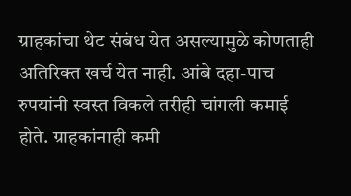ग्राहकांचा थेट संबंध येत असल्यामुळे कोणताही अतिरिक्त खर्च येत नाही. आंबे दहा-पाच रुपयांनी स्वस्त विकले तरीही चांगली कमाई होते. ग्राहकांनाही कमी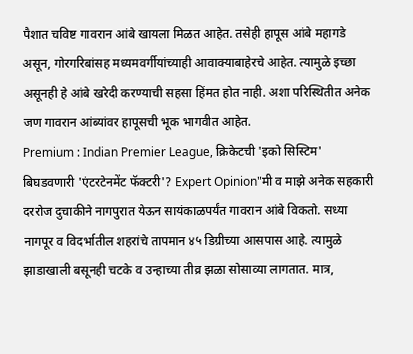पैशात चविष्ट गावरान आंबे खायला मिळत आहेत. तसेही हापूस आंबे महागडे असून, गोरगरिबांसह मध्यमवर्गीयांच्याही आवाक्याबाहेरचे आहेत. त्यामुळे इच्छा असूनही हे आंबे खरेदी करण्याची सहसा हिंमत होत नाही. अशा परिस्थितीत अनेक जण गावरान आंब्यांवर हापूसची भूक भागवीत आहेत.
Premium : Indian Premier League, क्रिकेटची 'इको सिस्टिम' बिघडवणारी 'एंटरटेनमेंट फॅक्टरी'? Expert Opinion"मी व माझे अनेक सहकारी दररोज दुचाकीने नागपुरात येऊन सायंकाळपर्यंत गावरान आंबे विकतो. सध्या नागपूर व विदर्भातील शहरांचे तापमान ४५ डिग्रीच्या आसपास आहे. त्यामुळे झाडाखाली बसूनही चटके व उन्हाच्या तीव्र झळा सोसाव्या लागतात. मात्र,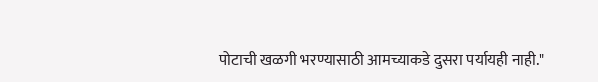पोटाची खळगी भरण्यासाठी आमच्याकडे दुसरा पर्यायही नाही."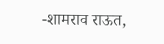-शामराव राऊत,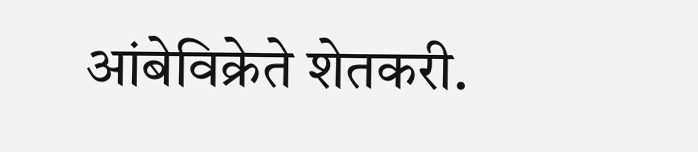आंबेविक्रेते शेतकरी.